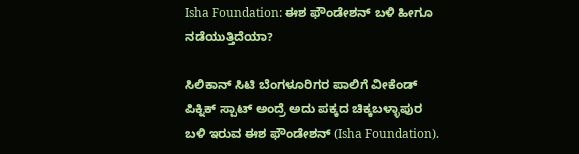Isha Foundation: ಈಶ ಫೌಂಡೇಶನ್ ಬಳಿ ಹೀಗೂ ನಡೆಯುತ್ತಿದೆಯಾ?

ಸಿಲಿಕಾನ್‌ ಸಿಟಿ ಬೆಂಗಳೂರಿಗರ ಪಾಲಿಗೆ ವೀಕೆಂಡ್‌ ಪಿಕ್ನಿಕ್‌ ಸ್ಪಾಟ್‌ ಅಂದ್ರೆ ಅದು ಪಕ್ಕದ ಚಿಕ್ಕಬಳ್ಳಾಪುರ ಬಳಿ ಇರುವ ಈಶ ಫೌಂಡೇಶನ್‌ (Isha Foundation).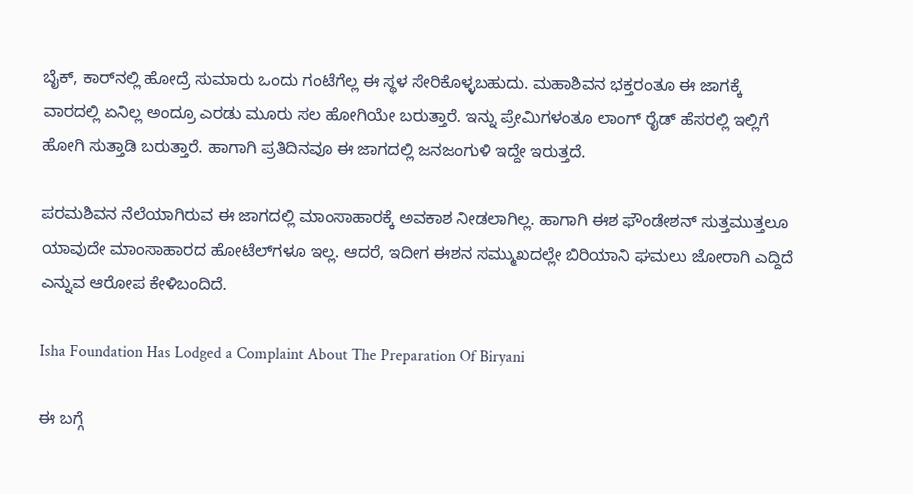ಬೈಕ್‌, ಕಾರ್‌ನಲ್ಲಿ ಹೋದ್ರೆ ಸುಮಾರು ಒಂದು ಗಂಟೆಗೆಲ್ಲ ಈ ಸ್ಥಳ ಸೇರಿಕೊಳ್ಳಬಹುದು. ಮಹಾಶಿವನ ಭಕ್ತರಂತೂ ಈ ಜಾಗಕ್ಕೆ ವಾರದಲ್ಲಿ ಏನಿಲ್ಲ ಅಂದ್ರೂ ಎರಡು ಮೂರು ಸಲ ಹೋಗಿಯೇ ಬರುತ್ತಾರೆ. ಇನ್ನು ಪ್ರೇಮಿಗಳಂತೂ ಲಾಂಗ್‌ ರೈಡ್‌ ಹೆಸರಲ್ಲಿ ಇಲ್ಲಿಗೆ ಹೋಗಿ ಸುತ್ತಾಡಿ ಬರುತ್ತಾರೆ. ಹಾಗಾಗಿ ಪ್ರತಿದಿನವೂ ಈ ಜಾಗದಲ್ಲಿ ಜನಜಂಗುಳಿ ಇದ್ದೇ ಇರುತ್ತದೆ.

ಪರಮಶಿವನ ನೆಲೆಯಾಗಿರುವ ಈ ಜಾಗದಲ್ಲಿ ಮಾಂಸಾಹಾರಕ್ಕೆ ಅವಕಾಶ ನೀಡಲಾಗಿಲ್ಲ. ಹಾಗಾಗಿ ಈಶ ಫೌಂಡೇಶನ್‌ ಸುತ್ತಮುತ್ತಲೂ ಯಾವುದೇ ಮಾಂಸಾಹಾರದ ಹೋಟೆಲ್‌ಗಳೂ ಇಲ್ಲ. ಆದರೆ, ಇದೀಗ ಈಶನ ಸಮ್ಮುಖದಲ್ಲೇ ಬಿರಿಯಾನಿ ಘಮಲು ಜೋರಾಗಿ ಎದ್ದಿದೆ ಎನ್ನುವ ಆರೋಪ ಕೇಳಿಬಂದಿದೆ.

Isha Foundation Has Lodged a Complaint About The Preparation Of Biryani

ಈ ಬಗ್ಗೆ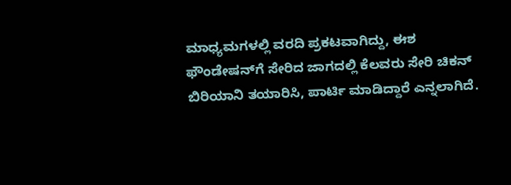ಮಾಧ್ಯಮಗಳಲ್ಲಿ ವರದಿ ಪ್ರಕಟವಾಗಿದ್ದು, ಈಶ ಫೌಂಡೇಷನ್‌ಗೆ ಸೇರಿದ ಜಾಗದಲ್ಲಿ ಕೆಲವರು ಸೇರಿ ಚಿಕನ್‌ ಬಿರಿಯಾನಿ ತಯಾರಿಸಿ, ಪಾರ್ಟಿ ಮಾಡಿದ್ದಾರೆ ಎನ್ನಲಾಗಿದೆ.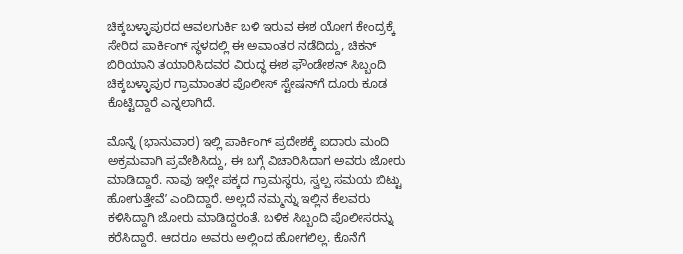ಚಿಕ್ಕಬಳ್ಳಾಪುರದ ಆವಲಗುರ್ಕಿ ಬಳಿ ಇರುವ ಈಶ ಯೋಗ ಕೇಂದ್ರಕ್ಕೆ ಸೇರಿದ ಪಾರ್ಕಿಂಗ್‌ ಸ್ಥಳದಲ್ಲಿ ಈ ಅವಾಂತರ ನಡೆದಿದ್ದು, ಚಿಕನ್ ಬಿರಿಯಾನಿ ತಯಾರಿಸಿದವರ ವಿರುದ್ಧ ಈಶ ಫೌಂಡೇಶನ್‌ ಸಿಬ್ಬಂದಿ ಚಿಕ್ಕಬಳ್ಳಾಪುರ ಗ್ರಾಮಾಂತರ ಪೊಲೀಸ್‌ ಸ್ಟೇಷನ್‌ಗೆ ದೂರು ಕೂಡ ಕೊಟ್ಟಿದ್ದಾರೆ ಎನ್ನಲಾಗಿದೆ.

ಮೊನ್ನೆ (ಭಾನುವಾರ) ಇಲ್ಲಿ ಪಾರ್ಕಿಂಗ್‌ ಪ್ರದೇಶಕ್ಕೆ ಐದಾರು ಮಂದಿ ಅಕ್ರಮವಾಗಿ ಪ್ರವೇಶಿಸಿದ್ದು, ಈ ಬಗ್ಗೆ ವಿಚಾರಿಸಿದಾಗ ಅವರು ಜೋರು ಮಾಡಿದ್ದಾರೆ. ನಾವು ಇಲ್ಲೇ ಪಕ್ಕದ ಗ್ರಾಮಸ್ಥರು, ಸ್ವಲ್ಪ ಸಮಯ ಬಿಟ್ಟು ಹೋಗುತ್ತೇವೆʼ ಎಂದಿದ್ದಾರೆ. ಅಲ್ಲದೆ ನಮ್ಮನ್ನು ಇಲ್ಲಿನ ಕೆಲವರು ಕಳಿಸಿದ್ದಾಗಿ ಜೋರು ಮಾಡಿದ್ದರಂತೆ. ಬಳಿಕ ಸಿಬ್ಬಂದಿ ಪೊಲೀಸರನ್ನು ಕರೆಸಿದ್ದಾರೆ. ಆದರೂ ಅವರು ಅಲ್ಲಿಂದ ಹೋಗಲಿಲ್ಲ. ಕೊನೆಗೆ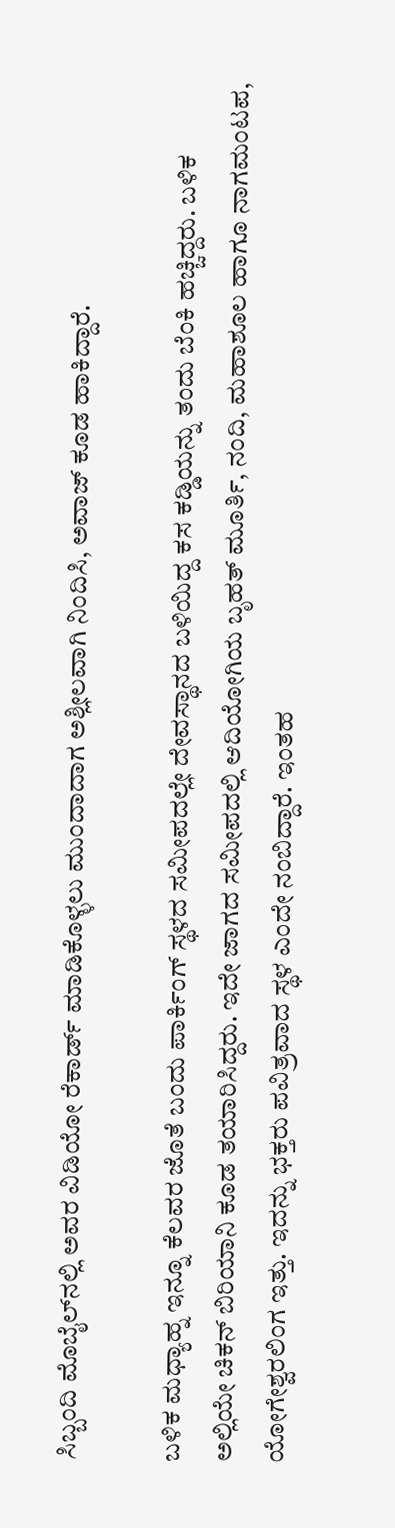ಸಿಬ್ಬಂದಿ ಮೊಬೈಲ್‌ನಲ್ಲಿ ಅವರ ವಿಡಿಯೋ ರೆಕಾರ್ಡ್‌ ಮಾಡಿಕೊಳ್ಳಲು ಮುಂದಾದಾಗ ಅಶ್ಲೀಲವಾಗಿ ನಿಂದಿಸಿ, ಅವಾಜ್‌ ಕೂಡ ಹಾಕಿದ್ದಾರೆ.

ಬಳಿಕ ಮಧ್ಯಾಹ್ನ ಇನ್ನೂ ಕೆಲವರ ಜೊತೆ ಬಂದು ಪಾರ್ಕಿಂಗ್‌ ಸ್ಥಳದ ಸಮೀಪದಲ್ಲೇ ದೇವಸ್ಥಾನದ ಬಳಿಯಿದ್ದ ಕಸ ಕಡ್ಡಿಯನ್ನು ತಂದು ಬೆಂಕಿ ಹಚ್ಚಿದ್ದರು. ಬಳಿಕ ಅಲ್ಲಿಯೇ ಚಿಕನ್ ಬಿರಿಯಾನಿ ಕೂಡ ತಯಾರಿಸಿದ್ದರು. ಇದೇ ಜಾಗದ ಸಮೀಪದಲ್ಲಿ ಆದಿಯೋಗಿಯ ಬೃಹತ್‌ ಮೂರ್ತಿ, ನಂದಿ, ಮಹಾಶೂಲ ಹಾಗೂ ನಾಗಮಂಟಪ, ಯೋಗೇಶ್ವರಲಿಂಗ ಇತ್ತು. ಇದನ್ನು ಭಕ್ತರು ಪವಿತ್ರವಾದ ಸ್ಥಳ ಎಂದೇ ನಂಬಿದ್ದಾರೆ. ಇಂತಹ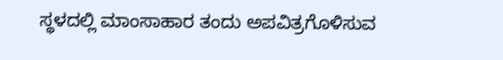ಸ್ಥಳದಲ್ಲಿ ಮಾಂಸಾಹಾರ ತಂದು ಅಪವಿತ್ರಗೊಳಿಸುವ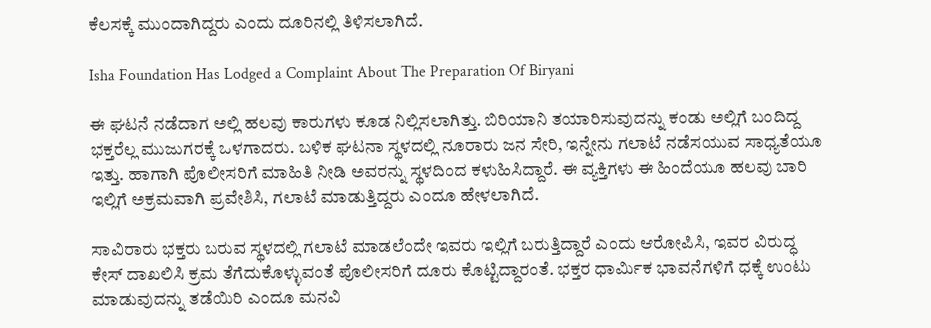ಕೆಲಸಕ್ಕೆ ಮುಂದಾಗಿದ್ದರು ಎಂದು ದೂರಿನಲ್ಲಿ ತಿಳಿಸಲಾಗಿದೆ.

Isha Foundation Has Lodged a Complaint About The Preparation Of Biryani

ಈ ಘಟನೆ ನಡೆದಾಗ ಅಲ್ಲಿ ಹಲವು ಕಾರುಗಳು ಕೂಡ ನಿಲ್ಲಿಸಲಾಗಿತ್ತು. ಬಿರಿಯಾನಿ ತಯಾರಿಸುವುದನ್ನು ಕಂಡು ಅಲ್ಲಿಗೆ ಬಂದಿದ್ದ ಭಕ್ತರೆಲ್ಲ ಮುಜುಗರಕ್ಕೆ ಒಳಗಾದರು. ಬಳಿಕ ಘಟನಾ ಸ್ಥಳದಲ್ಲಿ ನೂರಾರು ಜನ ಸೇರಿ, ಇನ್ನೇನು ಗಲಾಟೆ ನಡೆಸಯುವ ಸಾಧ್ಯತೆಯೂ ಇತ್ತು. ಹಾಗಾಗಿ ಪೊಲೀಸರಿಗೆ ಮಾಹಿತಿ ನೀಡಿ ಅವರನ್ನು ಸ್ಥಳದಿಂದ ಕಳುಹಿಸಿದ್ದಾರೆ. ಈ ವ್ಯಕ್ತಿಗಳು ಈ ಹಿಂದೆಯೂ ಹಲವು ಬಾರಿ ಇಲ್ಲಿಗೆ ಅಕ್ರಮವಾಗಿ ಪ್ರವೇಶಿಸಿ, ಗಲಾಟೆ ಮಾಡುತ್ತಿದ್ದರು ಎಂದೂ ಹೇಳಲಾಗಿದೆ.

ಸಾವಿರಾರು ಭಕ್ತರು ಬರುವ ಸ್ಥಳದಲ್ಲಿ ಗಲಾಟೆ ಮಾಡಲೆಂದೇ ಇವರು ಇಲ್ಲಿಗೆ ಬರುತ್ತಿದ್ದಾರೆ ಎಂದು ಆರೋಪಿಸಿ, ಇವರ ವಿರುದ್ಧ ಕೇಸ್‌ ದಾಖಲಿಸಿ ಕ್ರಮ ತೆಗೆದುಕೊಳ್ಳುವಂತೆ ಪೊಲೀಸರಿಗೆ ದೂರು ಕೊಟ್ಟಿದ್ದಾರಂತೆ. ಭಕ್ತರ ಧಾರ್ಮಿಕ ಭಾವನೆಗಳಿಗೆ ಧಕ್ಕೆ ಉಂಟು ಮಾಡುವುದನ್ನು ತಡೆಯಿರಿ ಎಂದೂ ಮನವಿ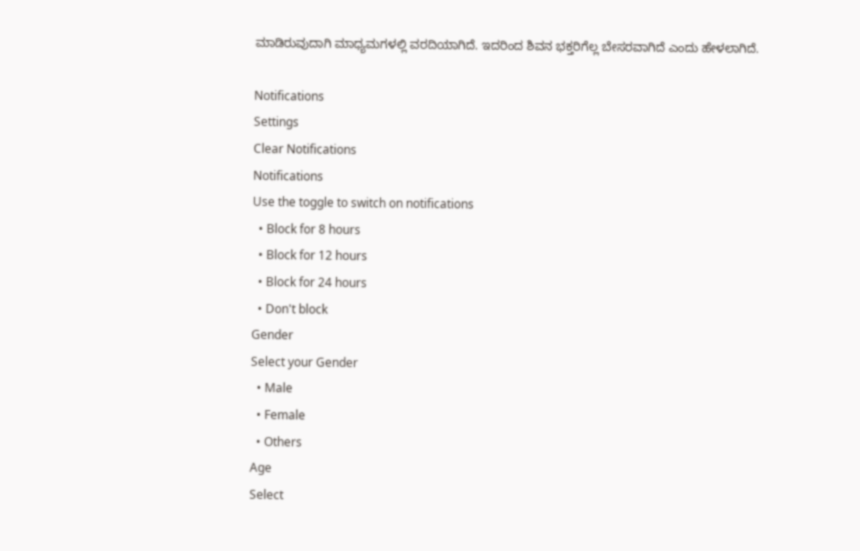ಮಾಡಿರುವುದಾಗಿ ಮಾಧ್ಯಮಗಳಲ್ಲಿ ವರದಿಯಾಗಿದೆ. ಇದರಿಂದ ಶಿವನ ಭಕ್ತರಿಗೆಲ್ಲ ಬೇಸರವಾಗಿದೆ ಎಂದು ಹೇಳಲಾಗಿದೆ.

Notifications
Settings
Clear Notifications
Notifications
Use the toggle to switch on notifications
  • Block for 8 hours
  • Block for 12 hours
  • Block for 24 hours
  • Don't block
Gender
Select your Gender
  • Male
  • Female
  • Others
Age
Select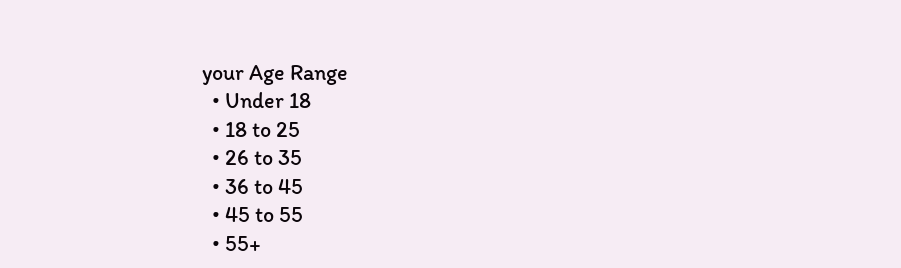your Age Range
  • Under 18
  • 18 to 25
  • 26 to 35
  • 36 to 45
  • 45 to 55
  • 55+